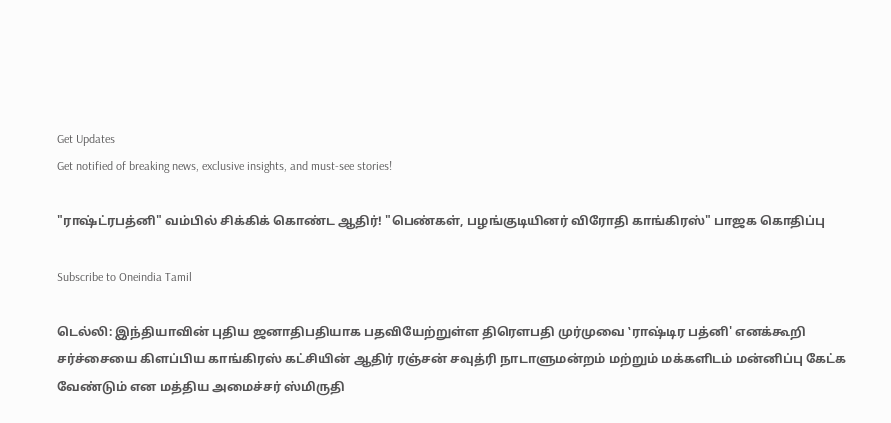Get Updates
Get notified of breaking news, exclusive insights, and must-see stories!

"ராஷ்ட்ரபத்னி" வம்பில் சிக்கிக் கொண்ட ஆதிர்! "பெண்கள், பழங்குடியினர் விரோதி காங்கிரஸ்" பாஜக கொதிப்பு

Subscribe to Oneindia Tamil

டெல்லி: இந்தியாவின் புதிய ஜனாதிபதியாக பதவியேற்றுள்ள திரெளபதி முர்முவை ‛ராஷ்டிர பத்னி' எனக்கூறி சர்ச்சையை கிளப்பிய காங்கிரஸ் கட்சியின் ஆதிர் ரஞ்சன் சவுத்ரி நாடாளுமன்றம் மற்றும் மக்களிடம் மன்னிப்பு கேட்க வேண்டும் என மத்திய அமைச்சர் ஸ்மிருதி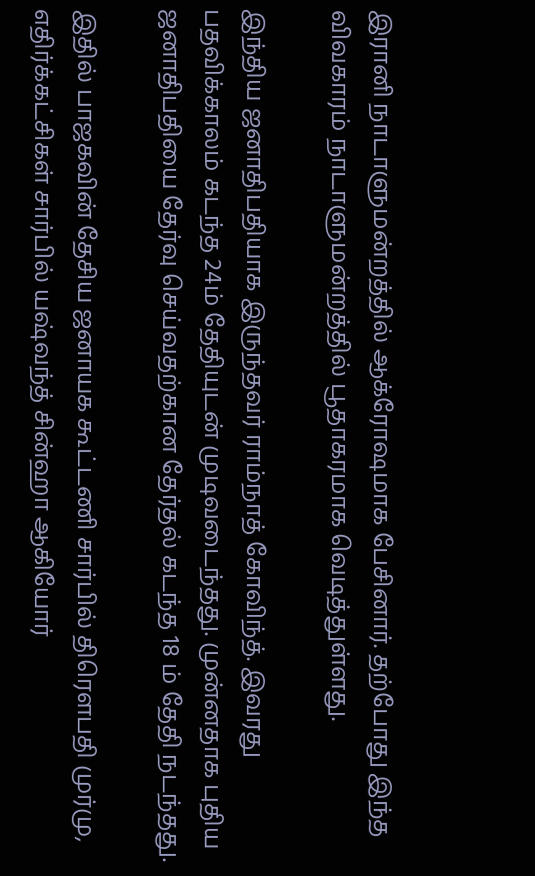இரானி நாடாளுமன்றத்தில் ஆக்ரோஷமாக பேசினார். தற்போது இந்த விவகாரம் நாடாளுமன்றத்தில் பூதாகரமாக வெடித்துள்ளது.

இந்திய ஜனாதிபதியாக இருந்தவர் ராம்நாத் கோவிந்த். இவரது பதவிக்காலம் கடந்த 24ம் தேதியுடன் முடிவடைந்தது. முன்னதாக புதிய ஜனாதிபதியை தேர்வு செய்வதற்கான தேர்தல் கடந்த 18 ம் தேதி நடந்தது.

இதில் பாஜகவின் தேசிய ஜனாயக கூட்டணி சார்பில் திரெளபதி முர்மு, எதிர்க்கட்சிகள் சார்பில் யஷ்வந்த் சின்ஹா ஆகியோர்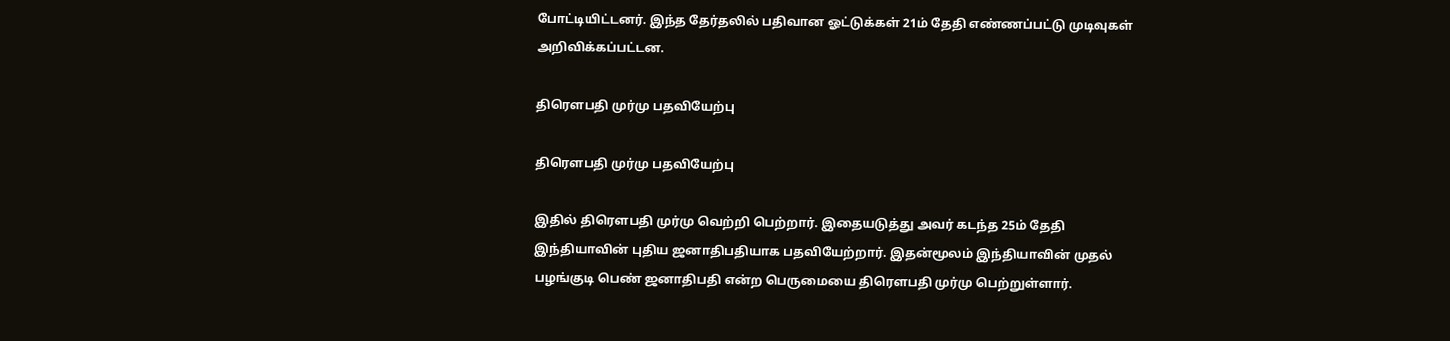போட்டியிட்டனர். இந்த தேர்தலில் பதிவான ஓட்டுக்கள் 21ம் தேதி எண்ணப்பட்டு முடிவுகள் அறிவிக்கப்பட்டன.

திரெளபதி முர்மு பதவியேற்பு

திரெளபதி முர்மு பதவியேற்பு

இதில் திரெளபதி முர்மு வெற்றி பெற்றார். இதையடுத்து அவர் கடந்த 25ம் தேதி இந்தியாவின் புதிய ஜனாதிபதியாக பதவியேற்றார். இதன்மூலம் இந்தியாவின் முதல் பழங்குடி பெண் ஜனாதிபதி என்ற பெருமையை திரெளபதி முர்மு பெற்றுள்ளார்.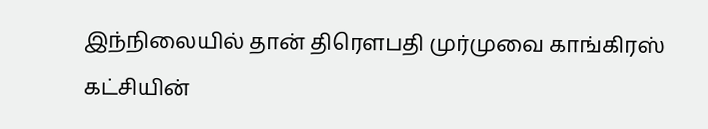இந்நிலையில் தான் திரெளபதி முர்முவை காங்கிரஸ் கட்சியின்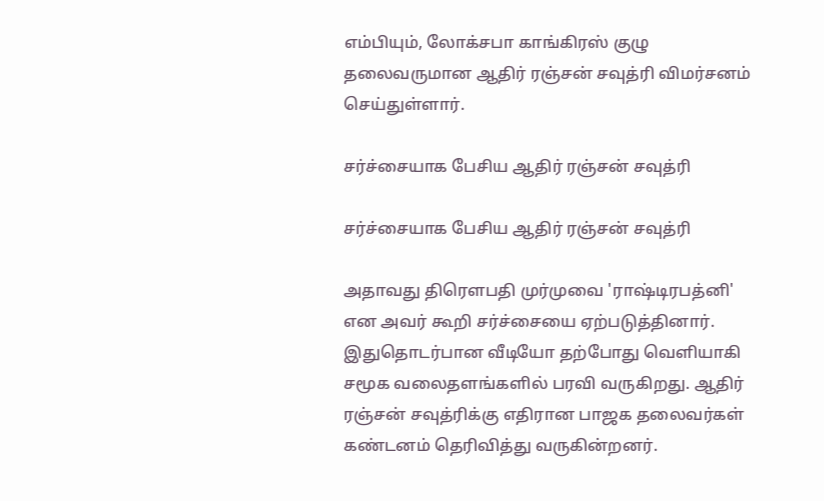எம்பியும், லோக்சபா காங்கிரஸ் குழு தலைவருமான ஆதிர் ரஞ்சன் சவுத்ரி விமர்சனம் செய்துள்ளார்.

சர்ச்சையாக பேசிய ஆதிர் ரஞ்சன் சவுத்ரி

சர்ச்சையாக பேசிய ஆதிர் ரஞ்சன் சவுத்ரி

அதாவது திரெளபதி முர்முவை 'ராஷ்டிரபத்னி' என அவர் கூறி சர்ச்சையை ஏற்படுத்தினார். இதுதொடர்பான வீடியோ தற்போது வெளியாகி சமூக வலைதளங்களில் பரவி வருகிறது. ஆதிர் ரஞ்சன் சவுத்ரிக்கு எதிரான பாஜக தலைவர்கள் கண்டனம் தெரிவித்து வருகின்றனர்.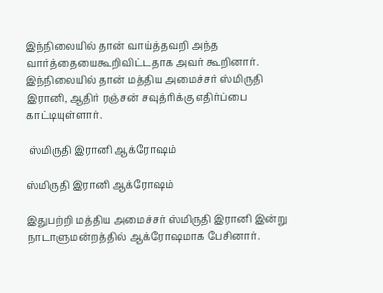இந்நிலையில் தான் வாய்த்தவறி அந்த வார்த்தையைகூறிவிட்டதாக அவர் கூறினார். இந்நிலையில் தான் மத்திய அமைச்சர் ஸ்மிருதி இரானி, ஆதிர் ரஞ்சன் சவுத்ரிக்கு எதிர்ப்பை காட்டியுள்ளார்.

 ஸ்மிருதி இரானி ஆக்ரோஷம்

ஸ்மிருதி இரானி ஆக்ரோஷம்

இதுபற்றி மத்திய அமைச்சர் ஸ்மிருதி இரானி இன்று நாடாளுமன்றத்தில் ஆக்ரோஷமாக பேசினார்.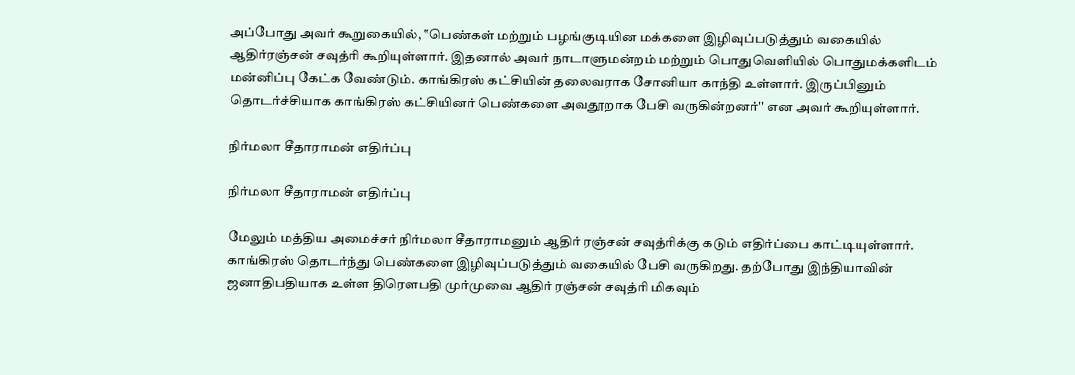அப்போது அவர் கூறுகையில், ‛‛பெண்கள் மற்றும் பழங்குடியின மக்களை இழிவுப்படுத்தும் வகையில் ஆதிர்ரஞ்சன் சவுத்ரி கூறியுள்ளார். இதனால் அவர் நாடாளுமன்றம் மற்றும் பொதுவெளியில் பொதுமக்களிடம் மன்னிப்பு கேட்க வேண்டும். காங்கிரஸ் கட்சியின் தலைவராக சோனியா காந்தி உள்ளார். இருப்பினும் தொடர்ச்சியாக காங்கிரஸ் கட்சியினர் பெண்களை அவதூறாக பேசி வருகின்றனர்'' என அவர் கூறியுள்ளார்.

நிர்மலா சீதாராமன் எதிர்ப்பு

நிர்மலா சீதாராமன் எதிர்ப்பு

மேலும் மத்திய அமைச்சர் நிர்மலா சீதாராமனும் ஆதிர் ரஞ்சன் சவுத்ரிக்கு கடும் எதிர்ப்பை காட்டியுள்ளார். காங்கிரஸ் தொடர்ந்து பெண்களை இழிவுப்படுத்தும் வகையில் பேசி வருகிறது. தற்போது இந்தியாவின் ஜனாதிபதியாக உள்ள திரெளபதி முர்முவை ஆதிர் ரஞ்சன் சவுத்ரி மிகவும்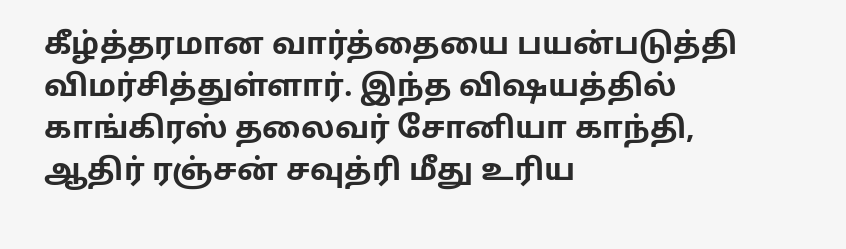கீழ்த்தரமான வார்த்தையை பயன்படுத்தி விமர்சித்துள்ளார். இந்த விஷயத்தில் காங்கிரஸ் தலைவர் சோனியா காந்தி, ஆதிர் ரஞ்சன் சவுத்ரி மீது உரிய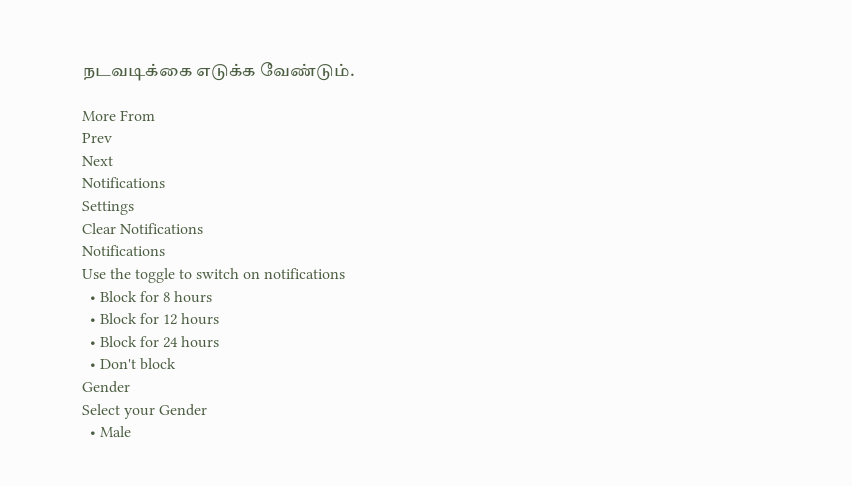நடவடிக்கை எடுக்க வேண்டும்.

More From
Prev
Next
Notifications
Settings
Clear Notifications
Notifications
Use the toggle to switch on notifications
  • Block for 8 hours
  • Block for 12 hours
  • Block for 24 hours
  • Don't block
Gender
Select your Gender
  • Male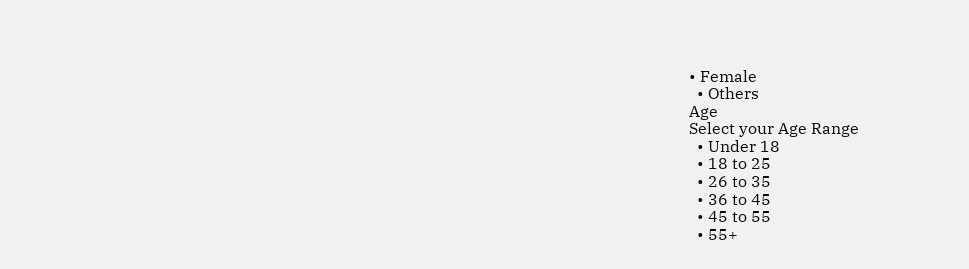• Female
  • Others
Age
Select your Age Range
  • Under 18
  • 18 to 25
  • 26 to 35
  • 36 to 45
  • 45 to 55
  • 55+